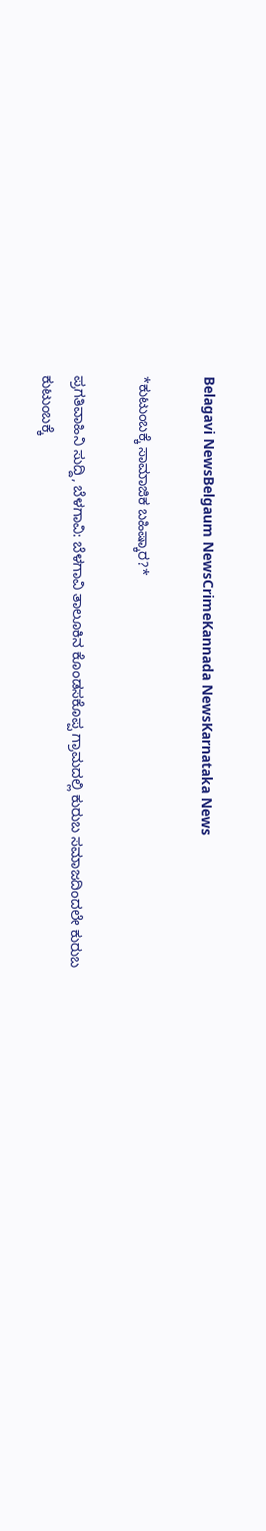Belagavi NewsBelgaum NewsCrimeKannada NewsKarnataka News

*ಕುಟುಂಬಕ್ಕೆ ಸಾಮಾಜಿಕ ಬಹಿಷ್ಕಾರ?*

ಪ್ರಗತಿವಾಹಿನಿ ಸುದ್ದಿ, ಬೆಳಗಾವಿ: ಬೆಳಗಾವಿ ತಾಲೂಕಿನ ಕೊಂಡಸಕೊಪ್ಪ ಗ್ರಾಮದಲ್ಲಿ ಕುರುಬ ಸಮಾಜದಿಂದಲೇ ಕುರುಬ ಕುಟುಂಬಕ್ಕೆ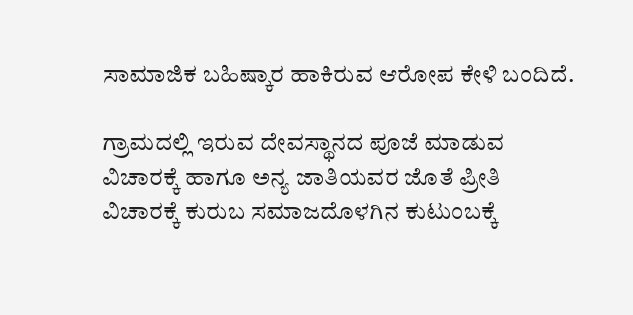ಸಾಮಾಜಿಕ ಬಹಿಷ್ಕಾರ ಹಾಕಿರುವ ಆರೋಪ ಕೇಳಿ ಬಂದಿದೆ.

ಗ್ರಾಮದಲ್ಲಿ ಇರುವ ದೇವಸ್ಥಾನದ ಪೂಜೆ ಮಾಡುವ ವಿಚಾರಕ್ಕೆ ಹಾಗೂ ಅನ್ಯ ಜಾತಿಯವರ ಜೊತೆ ಪ್ರೀತಿ ವಿಚಾರಕ್ಕೆ ಕುರುಬ ಸಮಾಜದೊಳಗಿನ ಕುಟುಂಬಕ್ಕೆ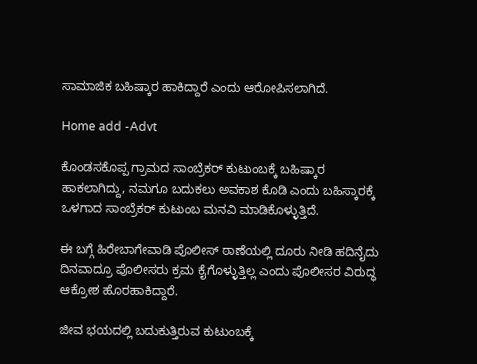ಸಾಮಾಜಿಕ ಬಹಿಷ್ಕಾರ ಹಾಕಿದ್ದಾರೆ ಎಂದು ಆರೋಪಿಸಲಾಗಿದೆ.

Home add -Advt

ಕೊಂಡಸಕೊಪ್ಪ ಗ್ರಾಮದ ಸಾಂಬ್ರೆಕರ್ ಕುಟುಂಬಕ್ಕೆ ಬಹಿಷ್ಕಾರ ಹಾಕಲಾಗಿದ್ದು, ನಮಗೂ ಬದುಕಲು ಅವಕಾಶ ಕೊಡಿ ಎಂದು ಬಹಿಸ್ಕಾರಕ್ಕೆ ಒಳಗಾದ ಸಾಂಬ್ರೆಕರ್ ಕುಟುಂಬ ಮನವಿ ಮಾಡಿಕೊಳ್ಳುತ್ತಿದೆ.

ಈ ಬಗ್ಗೆ ಹಿರೇಬಾಗೇವಾಡಿ ಪೊಲೀಸ್ ಠಾಣೆಯಲ್ಲಿ ದೂರು ನೀಡಿ ಹದಿನೈದು ದಿನವಾದ್ರೂ ಪೊಲೀಸರು ಕ್ರಮ ಕೈಗೊಳ್ಳುತ್ತಿಲ್ಲ ಎಂದು ಪೊಲೀಸರ ವಿರುದ್ಧ ಆಕ್ರೋಶ ಹೊರಹಾಕಿದ್ದಾರೆ.

ಜೀವ ಭಯದಲ್ಲಿ ಬದುಕುತ್ತಿರುವ ಕುಟುಂಬಕ್ಕೆ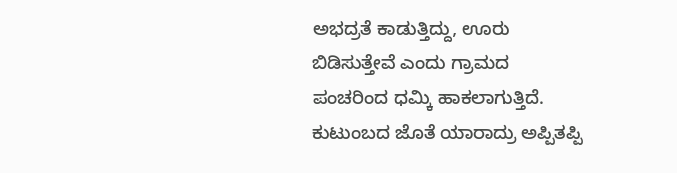ಅಭದ್ರತೆ ಕಾಡುತ್ತಿದ್ದು, ಊರು ಬಿಡಿಸುತ್ತೇವೆ ಎಂದು ಗ್ರಾಮದ ಪಂಚರಿಂದ ಧಮ್ಕಿ ಹಾಕಲಾಗುತ್ತಿದೆ. ಕುಟುಂಬದ ಜೊತೆ ಯಾರಾದ್ರು ಅಪ್ಪಿತಪ್ಪಿ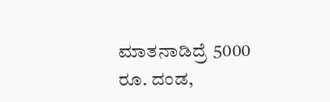ಮಾತನಾಡಿದ್ರೆ 5000 ರೂ. ದಂಡ,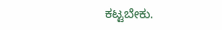ಕಟ್ಟಬೇಕು.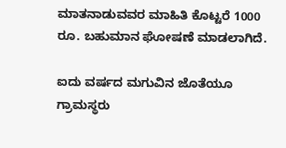ಮಾತನಾಡುವವರ ಮಾಹಿತಿ ಕೊಟ್ಟರೆ 1000 ರೂ. ಬಹುಮಾನ ಘೋಷಣೆ ಮಾಡಲಾಗಿದೆ.

ಐದು ವರ್ಷದ ಮಗುವಿನ ಜೊತೆಯೂ ಗ್ರಾಮಸ್ಥರು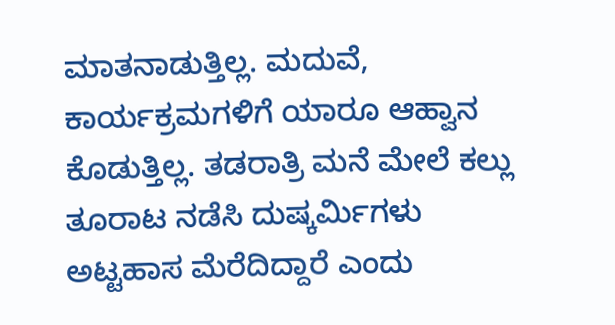ಮಾತನಾಡುತ್ತಿಲ್ಲ. ಮದುವೆ, ಕಾರ್ಯಕ್ರಮಗಳಿಗೆ ಯಾರೂ ಆಹ್ವಾನ ಕೊಡುತ್ತಿಲ್ಲ. ತಡರಾತ್ರಿ ಮನೆ ಮೇಲೆ ಕಲ್ಲು ತೂರಾಟ ನಡೆಸಿ ದುಷ್ಕರ್ಮಿಗಳು ಅಟ್ಟಹಾಸ ಮೆರೆದಿದ್ದಾರೆ ಎಂದು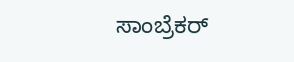ಸಾಂಬ್ರೆಕರ್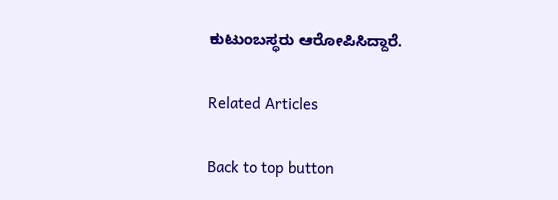ಕುಟುಂಬಸ್ಥರು ಆರೋಪಿಸಿದ್ದಾರೆ.

Related Articles

Back to top button